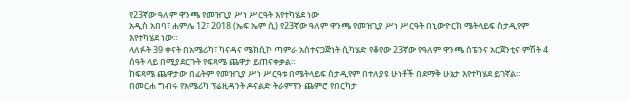የ23ኛው ዓለም ዋንጫ የመዝጊያ ሥነ ሥርዓት እየተካሄደ ነው
አዲስ አበባ፣ ሐምሌ 12፣ 2018 (ኤፍ ኤም ሲ) የ23ኛው ዓለም ዋንጫ የመዝጊያ ሥነ ሥርዓት በኒውዮርክ ሜትላይፍ ስታዲየም እየተካሄደ ነው።
ላለፉት 39 ቀናት በአሜሪካ፣ ካናዳና ሜክሲኮ ጣምራ አስተናጋጅነት ሲካሄድ የቆየው 23ኛው የዓለም ዋንጫ ስፔንና አርጀንቲና ምሽት 4 ሰዓት ላይ በሚያደርጉት የፍጻሜ ጨዋታ ይጠናቀቃል።
ከፍጻሜ ጨዋታው በፊትም የመዝጊያ ሥነ ሥርዓቱ በሜትላይፍ ስታዲየም በተለያዩ ሁነቶች በደማቅ ሁኔታ እየተካሄደ ይገኛል፡፡
በመርሐ ግብሩ የአሜሪካ ፕሬዚዳንት ዶናልድ ትራምፕን ጨምሮ የበርካታ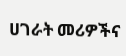ሀገራት መሪዎችና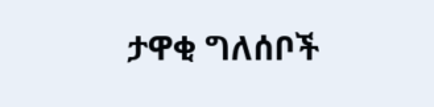ታዋቂ ግለሰቦች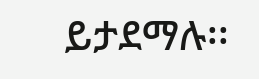ይታደማሉ፡፡